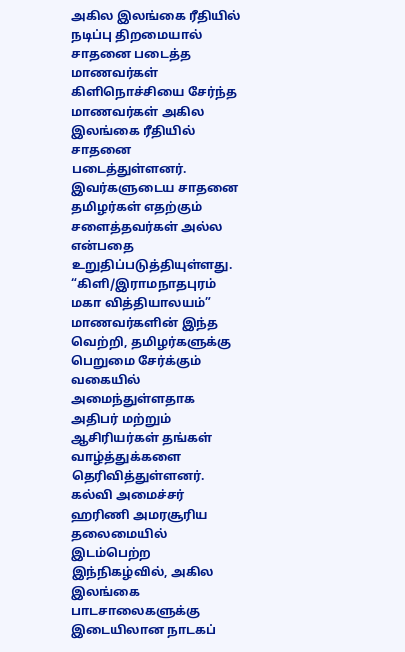அகில இலங்கை ரீதியில் நடிப்பு திறமையால் சாதனை படைத்த மாணவர்கள்
கிளிநொச்சியை சேர்ந்த மாணவர்கள் அகில இலங்கை ரீதியில் சாதனை படைத்துள்ளனர்.
இவர்களுடைய சாதனை தமிழர்கள் எதற்கும் சளைத்தவர்கள் அல்ல என்பதை உறுதிப்படுத்தியுள்ளது.
“கிளி/இராமநாதபுரம் மகா வித்தியாலயம்” மாணவர்களின் இந்த வெற்றி, தமிழர்களுக்கு பெறுமை சேர்க்கும் வகையில் அமைந்துள்ளதாக அதிபர் மற்றும் ஆசிரியர்கள் தங்கள் வாழ்த்துக்களை தெரிவித்துள்ளனர்.
கல்வி அமைச்சர் ஹரிணி அமரசூரிய தலைமையில் இடம்பெற்ற இந்நிகழ்வில், அகில இலங்கை பாடசாலைகளுக்கு இடையிலான நாடகப்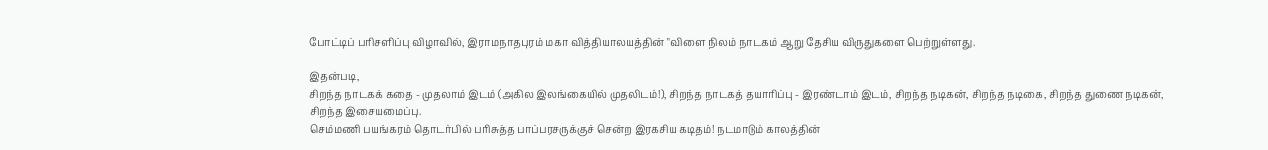போட்டிப் பரிசளிப்பு விழாவில், இராமநாதபுரம் மகா வித்தியாலயத்தின் "விளை நிலம் நாடகம் ஆறு தேசிய விருதுகளை பெற்றுள்ளது.

இதன்படி,
சிறந்த நாடகக் கதை - முதலாம் இடம் (அகில இலங்கையில் முதலிடம்!), சிறந்த நாடகத் தயாரிப்பு - இரண்டாம் இடம், சிறந்த நடிகன், சிறந்த நடிகை, சிறந்த துணை நடிகன், சிறந்த இசையமைப்பு.
செம்மணி பயங்கரம் தொடர்பில் பரிசுத்த பாப்பரசருக்குச் சென்ற இரகசிய கடிதம்! நடமாடும் காலத்தின்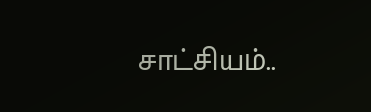சாட்சியம்..